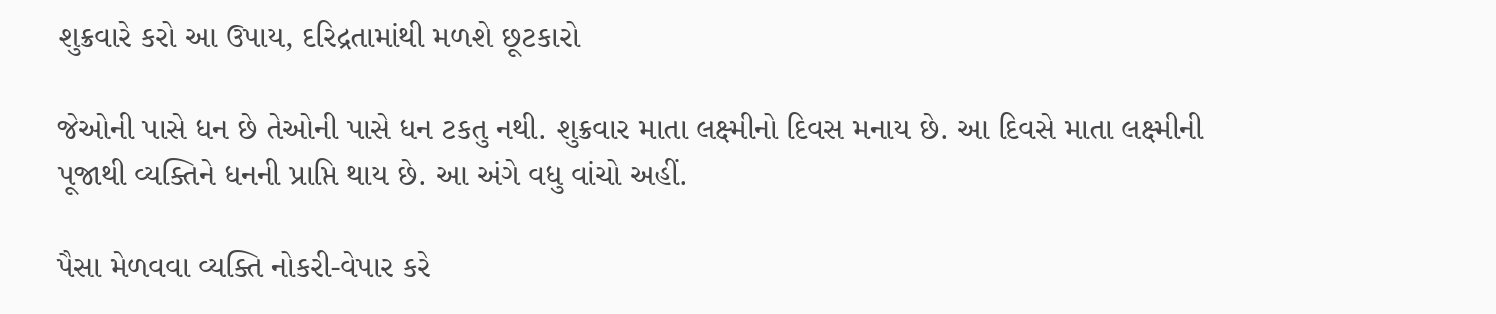શુક્રવારે કરો આ ઉપાય, દરિદ્રતામાંથી મળશે છૂટકારો

જેઓની પાસે ધન છે તેઓની પાસે ધન ટકતુ નથી. શુક્રવાર માતા લક્ષ્મીનો દિવસ મનાય છે. આ દિવસે માતા લક્ષ્મીની પૂજાથી વ્યક્તિને ધનની પ્રાપ્તિ થાય છે. આ અંગે વધુ વાંચો અહીં.

પૈસા મેળવવા વ્યક્તિ નોકરી-વેપાર કરે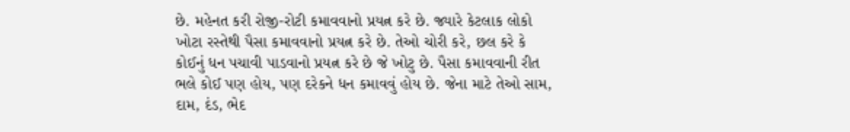છે. મહેનત કરી રોજી-રોટી કમાવવાનો પ્રયત્ન કરે છે. જ્યારે કેટલાક લોકો ખોટા રસ્તેથી પૈસા કમાવવાનો પ્રયત્ન કરે છે. તેઓ ચોરી કરે, છલ કરે કે કોઈનું ધન પચાવી પાડવાનો પ્રયત્ન કરે છે જે ખોટુ છે. પૈસા કમાવવાની રીત ભલે કોઈ પણ હોય, પણ દરેકને ધન કમાવવું હોય છે. જેના માટે તેઓ સામ, દામ, દંડ, ભેદ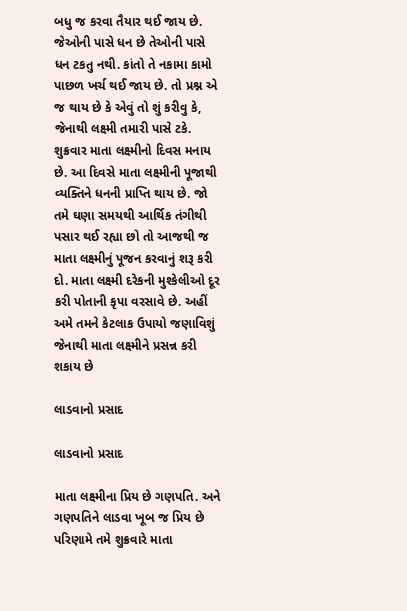બધુ જ કરવા તૈયાર થઈ જાય છે. જેઓની પાસે ધન છે તેઓની પાસે ધન ટકતુ નથી. કાંતો તે નકામા કામો પાછળ ખર્ચ થઈ જાય છે. તો પ્રશ્ન એ જ થાય છે કે એવું તો શું કરીવુ કે, જેનાથી લક્ષ્મી તમારી પાસે ટકે. શુક્રવાર માતા લક્ષ્મીનો દિવસ મનાય છે. આ દિવસે માતા લક્ષ્મીની પૂજાથી વ્યક્તિને ધનની પ્રાપ્તિ થાય છે. જો તમે ઘણા સમયથી આર્થિક તંગીથી પસાર થઈ રહ્યા છો તો આજથી જ માતા લક્ષ્મીનું પૂજન કરવાનું શરૂ કરી દો. માતા લક્ષ્મી દરેકની મુશ્કેલીઓ દૂર કરી પોતાની કૃપા વરસાવે છે. અહીં અમે તમને કેટલાક ઉપાયો જણાવિશું જેનાથી માતા લક્ષ્મીને પ્રસન્ન કરી શકાય છે

લાડવાનો પ્રસાદ

લાડવાનો પ્રસાદ

માતા લક્ષ્મીના પ્રિય છે ગણપતિ. અને ગણપતિને લાડવા ખૂબ જ પ્રિય છે પરિણામે તમે શુક્રવારે માતા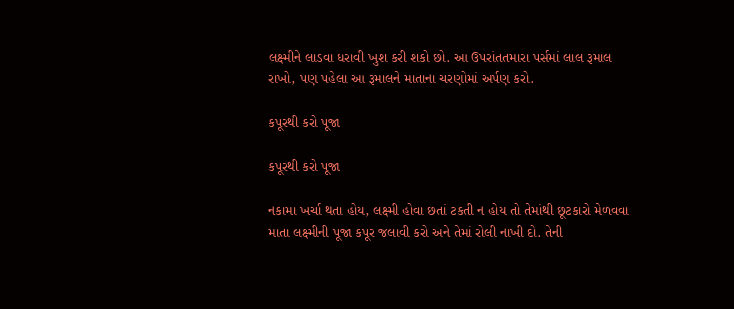લક્ષ્મીને લાડવા ધરાવી ખુશ કરી શકો છો. આ ઉપરાંતતમારા પર્સમાં લાલ રૂમાલ રાખો, પણ પહેલા આ રૂમાલને માતાના ચરણોમાં અર્પણ કરો.

કપૂરથી કરો પૂજા

કપૂરથી કરો પૂજા

નકામા ખર્ચા થતા હોય, લક્ષ્મી હોવા છતાં ટકતી ન હોય તો તેમાંથી છૂટકારો મેળવવા માતા લક્ષ્મીની પૂજા કપૂર જલાવી કરો અને તેમાં રોલી નાખી દો. તેની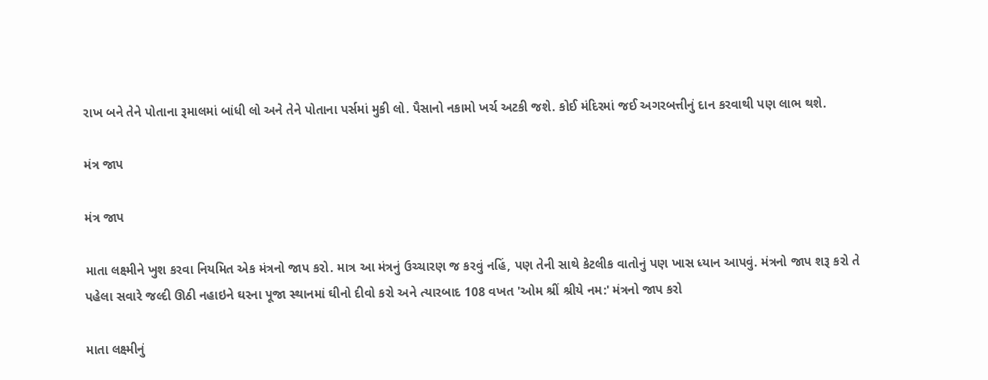રાખ બને તેને પોતાના રૂમાલમાં બાંધી લો અને તેને પોતાના પર્સમાં મુકી લો. પૈસાનો નકામો ખર્ચ અટકી જશે. કોઈ મંદિરમાં જઈ અગરબત્તીનું દાન કરવાથી પણ લાભ થશે.

મંત્ર જાપ

મંત્ર જાપ

માતા લક્ષ્મીને ખુશ કરવા નિયમિત એક મંત્રનો જાપ કરો. માત્ર આ મંત્રનું ઉચ્ચારણ જ કરવું નહિં, પણ તેની સાથે કેટલીક વાતોનું પણ ખાસ ધ્યાન આપવું. મંત્રનો જાપ શરૂ કરો તે પહેલા સવારે જલ્દી ઊઠી નહાઇને ઘરના પૂજા સ્થાનમાં ઘીનો દીવો કરો અને ત્યારબાદ 108 વખત 'ઓમ શ્રીં શ્રીયે નમ:' મંત્રનો જાપ કરો

માતા લક્ષ્મીનું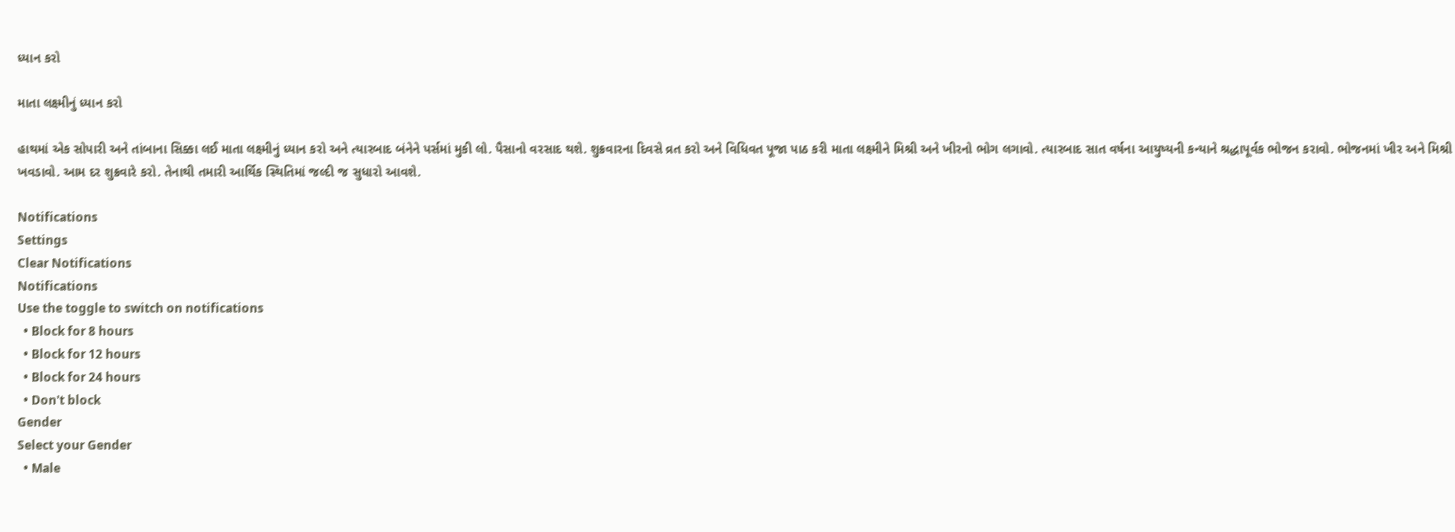ધ્યાન કરો

માતા લક્ષ્મીનું ધ્યાન કરો

હાથમાં એક સોપારી અને તાંબાના સિક્કા લઈ માતા લક્ષ્મીનું ધ્યાન કરો અને ત્યારબાદ બંનેને પર્સમાં મુકી લો. પૈસાનો વરસાદ થશે. શુક્રવારના દિવસે વ્રત કરો અને વિધિવત પૂજા પાઠ કરી માતા લક્ષ્મીને મિશ્રી અને ખીરનો ભોગ લગાવો. ત્યારબાદ સાત વર્ષના આયુષ્યની કન્યાને શ્રદ્ધાપૂર્વક ભોજન કરાવો. ભોજનમાં ખીર અને મિશ્રી ખવડાવો. આમ દર શુક્રવારે કરો. તેનાથી તમારી આર્થિક સ્થિતિમાં જલ્દી જ સુધારો આવશે.

Notifications
Settings
Clear Notifications
Notifications
Use the toggle to switch on notifications
  • Block for 8 hours
  • Block for 12 hours
  • Block for 24 hours
  • Don't block
Gender
Select your Gender
  • Male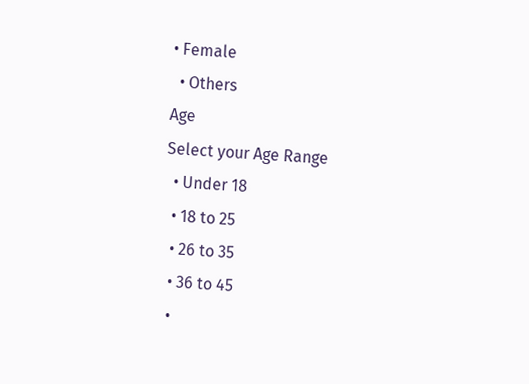• Female
  • Others
Age
Select your Age Range
  • Under 18
  • 18 to 25
  • 26 to 35
  • 36 to 45
  •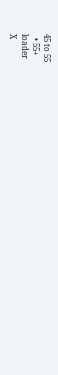45 to 55
  • 55+
loader
X